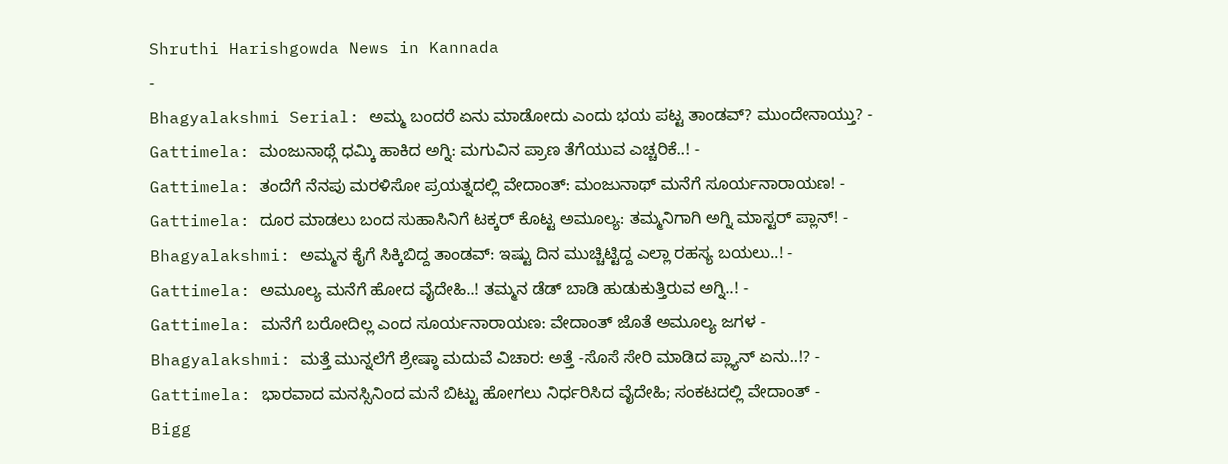Shruthi Harishgowda News in Kannada
-
Bhagyalakshmi Serial: ಅಮ್ಮ ಬಂದರೆ ಏನು ಮಾಡೋದು ಎಂದು ಭಯ ಪಟ್ಟ ತಾಂಡವ್? ಮುಂದೇನಾಯ್ತು? -
Gattimela: ಮಂಜುನಾಥ್ಗೆ ಧಮ್ಕಿ ಹಾಕಿದ ಅಗ್ನಿ: ಮಗುವಿನ ಪ್ರಾಣ ತೆಗೆಯುವ ಎಚ್ಚರಿಕೆ..! -
Gattimela: ತಂದೆಗೆ ನೆನಪು ಮರಳಿಸೋ ಪ್ರಯತ್ನದಲ್ಲಿ ವೇದಾಂತ್: ಮಂಜುನಾಥ್ ಮನೆಗೆ ಸೂರ್ಯನಾರಾಯಣ! -
Gattimela: ದೂರ ಮಾಡಲು ಬಂದ ಸುಹಾಸಿನಿಗೆ ಟಕ್ಕರ್ ಕೊಟ್ಟ ಅಮೂಲ್ಯ: ತಮ್ಮನಿಗಾಗಿ ಅಗ್ನಿ ಮಾಸ್ಟರ್ ಪ್ಲಾನ್! -
Bhagyalakshmi: ಅಮ್ಮನ ಕೈಗೆ ಸಿಕ್ಕಿಬಿದ್ದ ತಾಂಡವ್: ಇಷ್ಟು ದಿನ ಮುಚ್ಚಿಟ್ಟಿದ್ದ ಎಲ್ಲಾ ರಹಸ್ಯ ಬಯಲು..! -
Gattimela: ಅಮೂಲ್ಯ ಮನೆಗೆ ಹೋದ ವೈದೇಹಿ..! ತಮ್ಮನ ಡೆಡ್ ಬಾಡಿ ಹುಡುಕುತ್ತಿರುವ ಅಗ್ನಿ..! -
Gattimela: ಮನೆಗೆ ಬರೋದಿಲ್ಲ ಎಂದ ಸೂರ್ಯನಾರಾಯಣ: ವೇದಾಂತ್ ಜೊತೆ ಅಮೂಲ್ಯ ಜಗಳ -
Bhagyalakshmi: ಮತ್ತೆ ಮುನ್ನಲೆಗೆ ಶ್ರೇಷ್ಠಾ ಮದುವೆ ವಿಚಾರ: ಅತ್ತೆ -ಸೊಸೆ ಸೇರಿ ಮಾಡಿದ ಪ್ಲ್ಯಾನ್ ಏನು..!? -
Gattimela: ಭಾರವಾದ ಮನಸ್ಸಿನಿಂದ ಮನೆ ಬಿಟ್ಟು ಹೋಗಲು ನಿರ್ಧರಿಸಿದ ವೈದೇಹಿ; ಸಂಕಟದಲ್ಲಿ ವೇದಾಂತ್ -
Bigg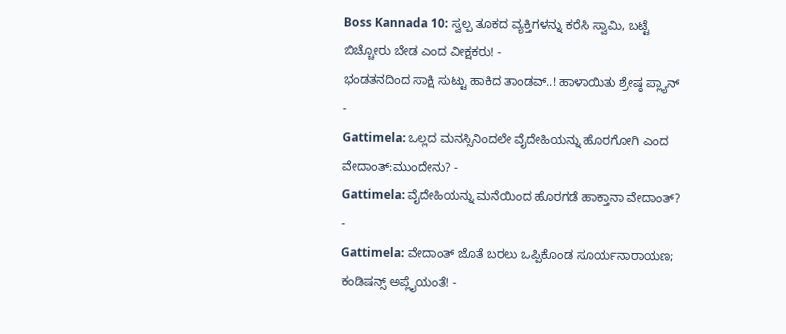Boss Kannada 10: ಸ್ವಲ್ಪ ತೂಕದ ವ್ಯಕ್ತಿಗಳನ್ನು ಕರೆಸಿ ಸ್ವಾಮಿ, ಬಟ್ಟೆ ಬಿಚ್ಚೋರು ಬೇಡ ಎಂದ ವೀಕ್ಷಕರು! -
ಭಂಡತನದಿಂದ ಸಾಕ್ಷಿ ಸುಟ್ಟು ಹಾಕಿದ ತಾಂಡವ್..! ಹಾಳಾಯಿತು ಶ್ರೇಷ್ಠ ಪ್ಲ್ಯಾನ್ -
Gattimela: ಒಲ್ಲದ ಮನಸ್ಸಿನಿಂದಲೇ ವೈದೇಹಿಯನ್ನು ಹೊರಗೋಗಿ ಎಂದ ವೇದಾಂತ್:ಮುಂದೇನು? -
Gattimela: ವೈದೇಹಿಯನ್ನು ಮನೆಯಿಂದ ಹೊರಗಡೆ ಹಾಕ್ತಾನಾ ವೇದಾಂತ್? -
Gattimela: ವೇದಾಂತ್ ಜೊತೆ ಬರಲು ಒಪ್ಪಿಕೊಂಡ ಸೂರ್ಯನಾರಾಯಣ; ಕಂಡಿಷನ್ಸ್ ಅಪ್ಲೈಯಂತೆ! -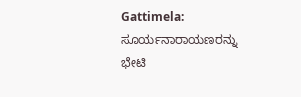Gattimela: ಸೂರ್ಯನಾರಾಯಣರನ್ನು ಭೇಟಿ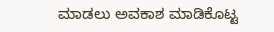ಮಾಡಲು ಅವಕಾಶ ಮಾಡಿಕೊಟ್ಟ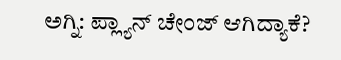ಅಗ್ನಿ: ಪ್ಲ್ಯಾನ್ ಚೇಂಜ್ ಆಗಿದ್ಯಾಕೆ?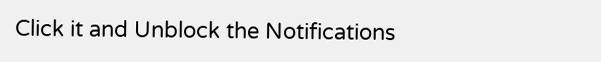Click it and Unblock the Notifications